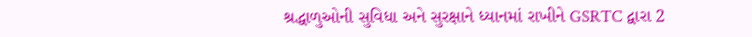શ્રદ્ધાળુઓની સુવિધા અને સુરક્ષાને ધ્યાનમાં રાખીને GSRTC દ્વારા 2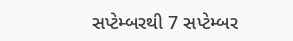સપ્ટેમ્બરથી 7 સપ્ટેમ્બર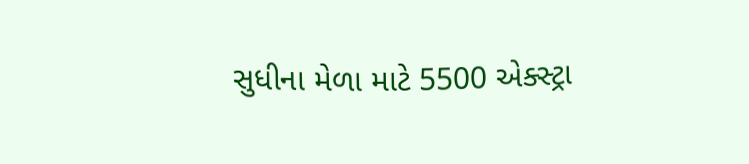સુધીના મેળા માટે 5500 એક્સ્ટ્રા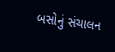બસોનું સંચાલન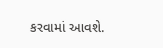કરવામાં આવશે.